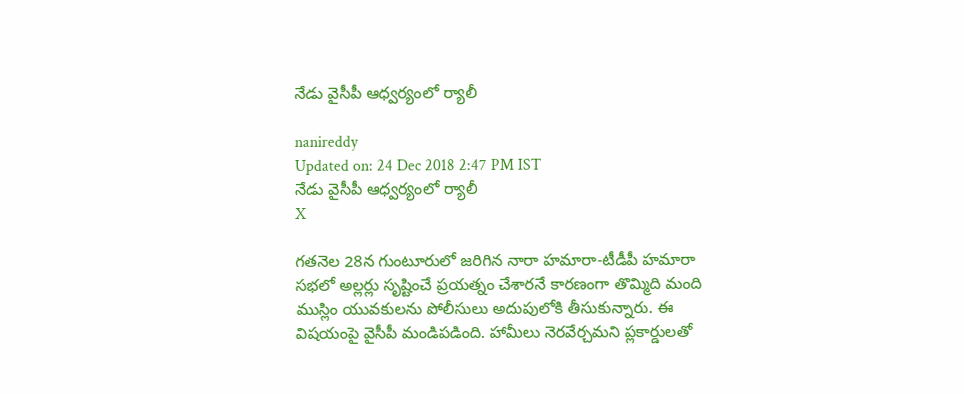నేడు వైసీపీ ఆధ్వర్యంలో ర్యాలీ

nanireddy
Updated on: 24 Dec 2018 2:47 PM IST
నేడు వైసీపీ ఆధ్వర్యంలో ర్యాలీ
X

గతనెల 28న గుంటూరులో జరిగిన నారా హమారా-టీడీపీ హమారా సభలో అల్లర్లు సృష్టించే ప్రయత్నం చేశారనే కారణంగా తొమ్మిది మంది ముస్లిం యువకులను పోలీసులు అదుపులోకి తీసుకున్నారు. ఈ విషయంపై వైసీపీ మండిపడింది. హామీలు నెరవేర్చమని ప్లకార్డులతో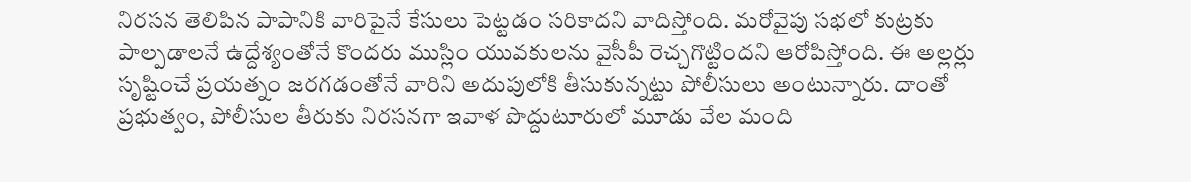నిరసన తెలిపిన పాపానికి వారిపైనే కేసులు పెట్టడం సరికాదని వాదిస్తోంది. మరోవైపు సభలో కుట్రకు పాల్పడాలనే ఉద్దేశ్యంతోనే కొందరు ముస్లిం యువకులను వైసీపీ రెచ్చగొట్టిందని ఆరోపిస్తోంది. ఈ అల్లర్లు సృష్టించే ప్రయత్నం జరగడంతోనే వారిని అదుపులోకి తీసుకున్నట్టు పోలీసులు అంటున్నారు. దాంతో ప్రభుత్వం, పోలీసుల తీరుకు నిరసనగా ఇవాళ పొద్దుటూరులో మూడు వేల మంది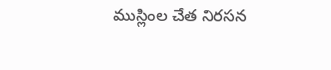ముస్లింల చేత నిరసన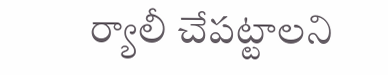ర్యాలీ చేపట్టాలని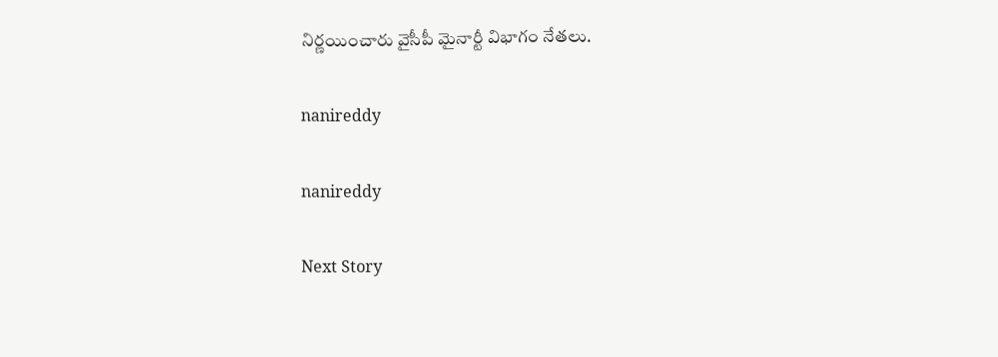నిర్ణయించారు వైసీపీ మైనార్టీ విభాగం నేతలు.

nanireddy

nanireddy

Next Story